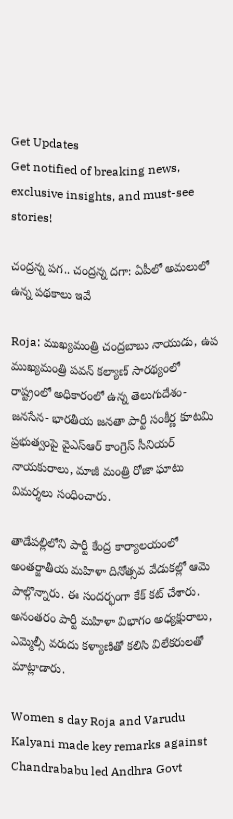Get Updates
Get notified of breaking news, exclusive insights, and must-see stories!

చంద్రన్న పగ.. చంద్రన్న దగా: ఏపీలో అమలులో ఉన్న పథకాలు ఇవే

Roja: ముఖ్యమంత్రి చంద్రబాబు నాయుడు, ఉప ముఖ్యమంత్రి పవన్ కల్యాణ్ సారథ్యంలో రాష్ట్రంలో అధికారంలో ఉన్న తెలుగుదేశం- జనసేన- భారతీయ జనతా పార్టీ సంకీర్ణ కూటమి ప్రభుత్వంపై వైఎస్ఆర్ కాంగ్రెస్ సీనియర్ నాయకురాలు, మాజీ మంత్రి రోజా ఘాటు విమర్శలు సంధించారు.

తాడేపల్లిలోని పార్టీ కేంద్ర కార్యాలయంలో అంతర్జాతీయ మహిళా దినోత్సవ వేడుకల్లో ఆమె పాల్గొన్నారు. ఈ సందర్భంగా కేక్ కట్ చేశారు. అనంతరం పార్టీ మహిళా విభాగం అధ్యక్షురాలు, ఎమ్మెల్సీ వరుదు కళ్యాణితో కలిసి విలేకరులతో మాట్లాడారు.

Women s day Roja and Varudu Kalyani made key remarks against Chandrababu led Andhra Govt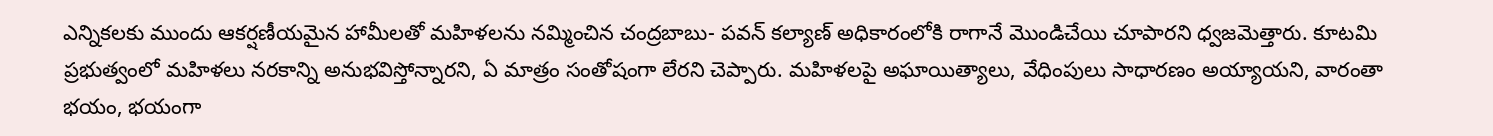ఎన్నికలకు ముందు ఆకర్షణీయమైన హామీలతో మహిళలను నమ్మించిన చంద్రబాబు- పవన్ కల్యాణ్ అధికారంలోకి రాగానే మొండిచేయి చూపారని ధ్వజమెత్తారు. కూటమి ప్రభుత్వంలో మహిళలు నరకాన్ని అనుభవిస్తోన్నారని, ఏ మాత్రం సంతోషంగా లేరని చెప్పారు. మహిళలపై అఘాయిత్యాలు, వేధింపులు సాధారణం అయ్యాయని, వారంతా భయం, భయంగా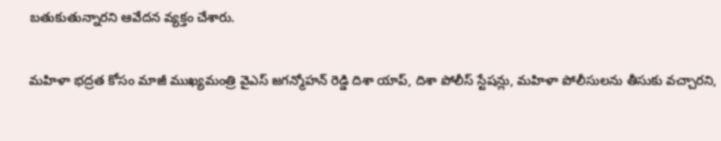బతుకుతున్నారని ఆవేదన వ్యక్తం చేశారు.

మహిళా భద్రత కోసం మాజీ ముఖ్యమంత్రి వైఎస్ జగన్మోహన్ రెడ్డి దిశా యాప్, దిశా పోలీస్ స్టేషన్లు, మహిళా పోలీసులను తీసుకు వచ్చారని,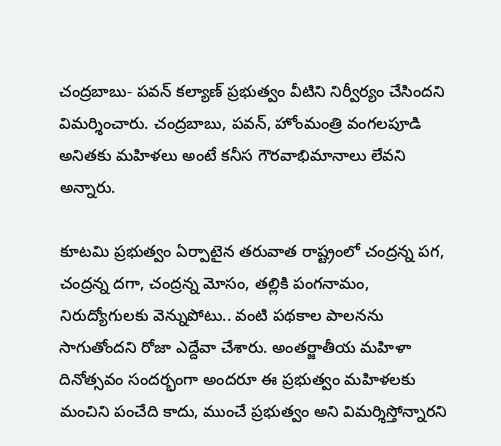చంద్రబాబు- పవన్ కల్యాణ్ ప్రభుత్వం వీటిని నిర్వీర్యం చేసిందని విమర్శించారు. చంద్రబాబు, పవన్, హోంమంత్రి వంగలపూడి అనితకు మహిళలు అంటే కనీస గౌరవాభిమానాలు లేవని అన్నారు.

కూటమి ప్రభుత్వం ఏర్పాటైన తరువాత రాష్ట్రంలో చంద్రన్న పగ, చంద్రన్న దగా, చంద్రన్న మోసం, తల్లికి పంగనామం, నిరుద్యోగులకు వెన్నుపోటు.. వంటి పథకాల పాలనను సాగుతోందని రోజా ఎద్దేవా చేశారు. అంతర్జాతీయ మహిళా దినోత్సవం సందర్భంగా అందరూ ఈ ప్రభుత్వం మహిళలకు మంచిని పంచేది కాదు, ముంచే ప్రభుత్వం అని విమర్శిస్తోన్నారని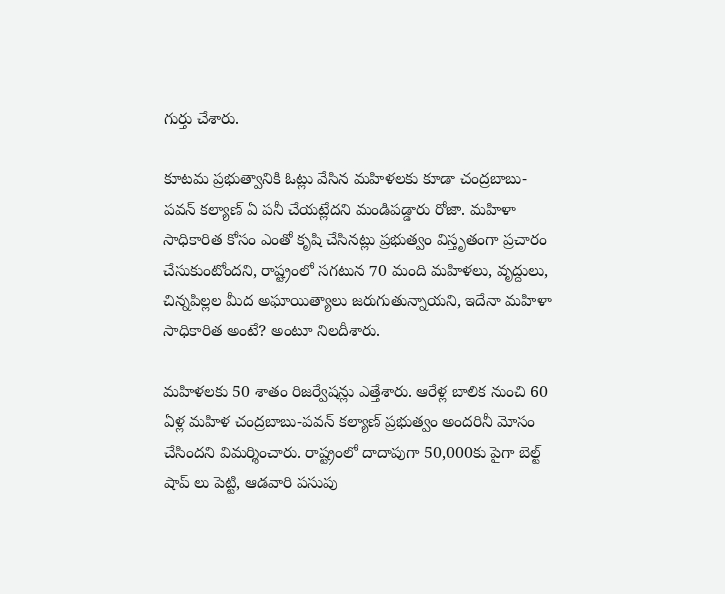గుర్తు చేశారు.

కూటమ ప్రభుత్వానికి ఓట్లు వేసిన మహిళలకు కూడా చంద్రబాబు- పవన్ కల్యాణ్ ఏ పనీ చేయట్లేదని మండిపడ్డారు రోజా. మహిళా సాధికారిత కోసం ఎంతో కృషి చేసినట్లు ప్రభుత్వం విస్తృతంగా ప్రచారం చేసుకుంటోందని, రాష్ట్రంలో సగటున 70 మంది మహిళలు, వృద్దులు, చిన్నపిల్లల మీద అఘాయిత్యాలు జరుగుతున్నాయని, ఇదేనా మహిళా సాధికారిత అంటే? అంటూ నిలదీశారు.

మహిళలకు 50 శాతం రిజర్వేషన్లు ఎత్తేశారు. ఆరేళ్ల బాలిక నుంచి 60 ఏళ్ల మహిళ చంద్రబాబు-పవన్ కల్యాణ్ ప్రభుత్వం అందరినీ మోసం చేసిందని విమర్శించారు. రాష్ట్రంలో దాదాపుగా 50,000కు పైగా బెల్ట్ షాప్ లు పెట్టి, ఆడవారి పసుపు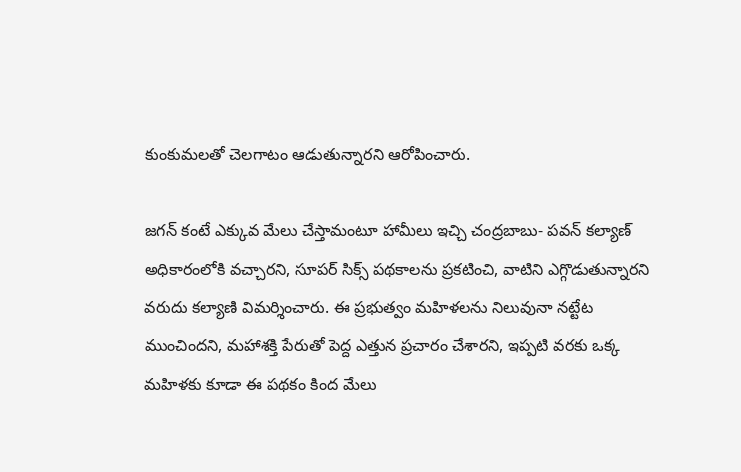కుంకుమలతో చెలగాటం ఆడుతున్నారని ఆరోపించారు.

జగన్ కంటే ఎక్కువ మేలు చేస్తామంటూ హామీలు ఇచ్చి చంద్రబాబు- పవన్ కల్యాణ్ అధికారంలోకి వచ్చారని, సూపర్ సిక్స్ పథకాలను ప్రకటించి, వాటిని ఎగ్గొడుతున్నారని వరుదు కల్యాణి విమర్శించారు. ఈ ప్రభుత్వం మహిళలను నిలువునా నట్టేట ముంచిందని, మహాశక్తి పేరుతో పెద్ద ఎత్తున ప్రచారం చేశారని, ఇప్పటి వరకు ఒక్క మహిళకు కూడా ఈ పథకం కింద మేలు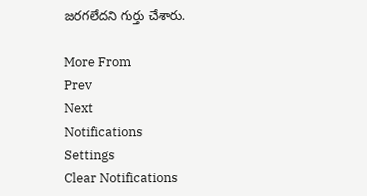జరగలేదని గుర్తు చేశారు.

More From
Prev
Next
Notifications
Settings
Clear Notifications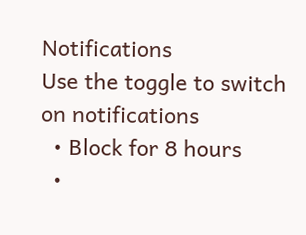Notifications
Use the toggle to switch on notifications
  • Block for 8 hours
  •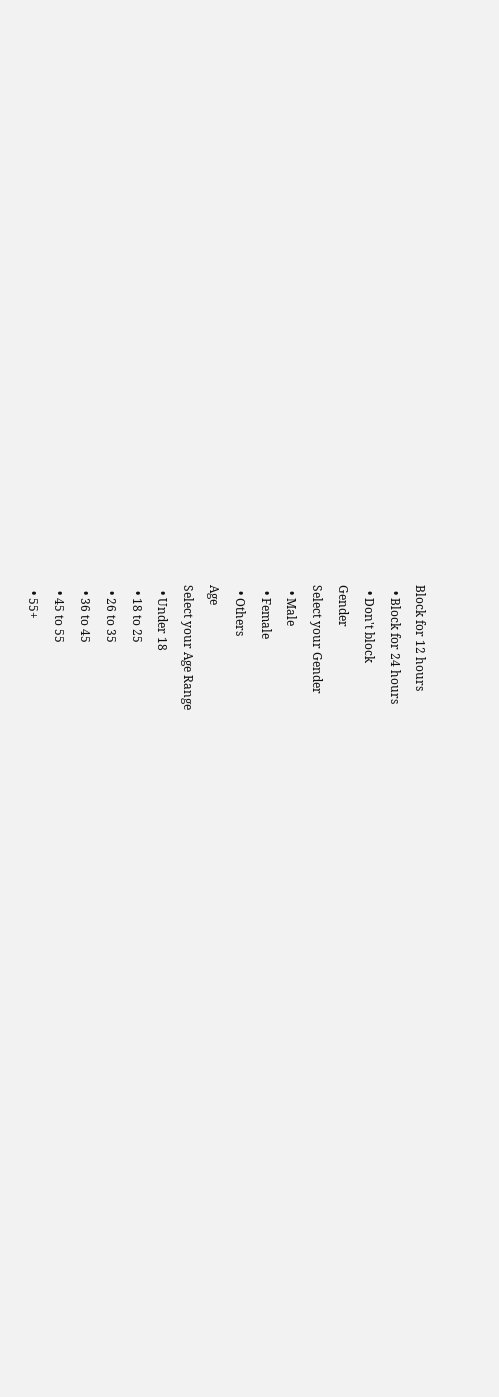Block for 12 hours
  • Block for 24 hours
  • Don't block
Gender
Select your Gender
  • Male
  • Female
  • Others
Age
Select your Age Range
  • Under 18
  • 18 to 25
  • 26 to 35
  • 36 to 45
  • 45 to 55
  • 55+